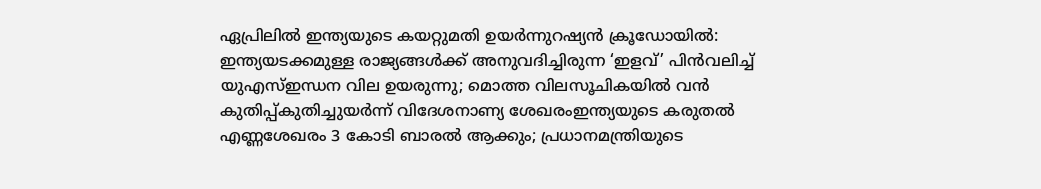ഏപ്രിലിൽ ഇന്ത്യയുടെ കയറ്റുമതി ഉയർന്നുറഷ്യൻ ക്രൂഡോയിൽ: ഇന്ത്യയടക്കമുള്ള രാജ്യങ്ങൾക്ക് അനുവദിച്ചിരുന്ന ‘ഇളവ്’ പിൻവലിച്ച് യുഎസ്ഇന്ധന വില ഉയരുന്നു; മൊത്ത വിലസൂചികയിൽ വൻ കുതിപ്പ്കുതിച്ചുയര്‍ന്ന് വിദേശനാണ്യ ശേഖരംഇന്ത്യയുടെ കരുതൽ എണ്ണശേഖരം 3 കോടി ബാരൽ ആക്കും; പ്രധാനമന്ത്രിയുടെ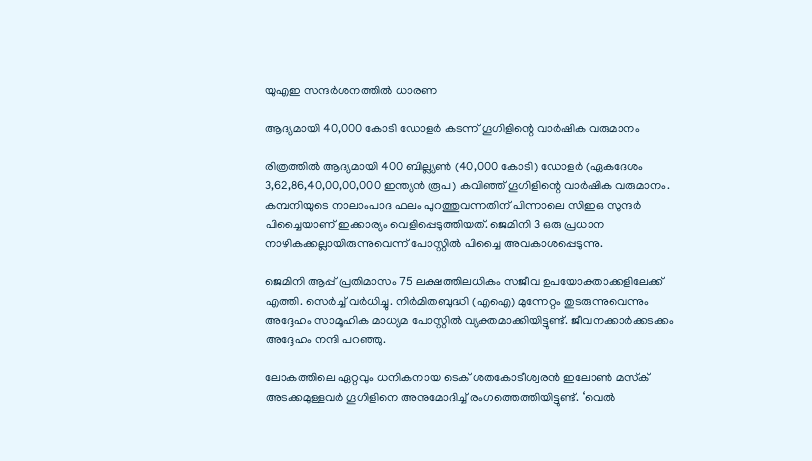യുഎഇ സന്ദർശനത്തിൽ ധാരണ

ആദ്യമായി 40,000 കോടി ഡോളർ കടന്ന് ഗൂഗിളിന്റെ വാർഷിക വരുമാനം

രിത്രത്തിൽ ആദ്യമായി 400 ബില്ല്യൺ (40,000 കോടി) ഡോളർ (ഏകദേശം 3,62,86,40,00,00,000 ഇന്ത്യൻ രൂപ) കവിഞ്ഞ് ഗൂഗിളിന്റെ വാർഷിക വരുമാനം. കമ്പനിയുടെ നാലാംപാദ ഫലം പുറത്തുവന്നതിന് പിന്നാലെ സിഇഒ സുന്ദർ പിച്ചൈയാണ് ഇക്കാര്യം വെളിപ്പെടുത്തിയത്. ജെമിനി 3 ഒരു പ്രധാന നാഴികക്കല്ലായിരുന്നുവെന്ന് പോസ്റ്റിൽ പിച്ചൈ അവകാശപ്പെടുന്നു.

ജെമിനി ആപ്പ് പ്രതിമാസം 75 ലക്ഷത്തിലധികം സജീവ ഉപയോക്താക്കളിലേക്ക് എത്തി. സെർച്ച് വർധിച്ചു. നിർമിതബുദ്ധി (എഐ) മുന്നേറ്റം തുടരുന്നുവെന്നും അദ്ദേഹം സാമൂഹിക മാധ്യമ പോസ്റ്റിൽ വ്യക്തമാക്കിയിട്ടുണ്ട്. ജീവനക്കാർക്കടക്കം അദ്ദേഹം നന്ദി പറഞ്ഞു.

ലോകത്തിലെ ഏറ്റവും ധനികനായ ടെക് ശതകോടീശ്വരൻ ഇലോൺ മസ്‌ക് അടക്കമുള്ളവർ ഗൂഗിളിനെ അനുമോദിച്ച് രംഗത്തെത്തിയിട്ടുണ്ട്. ‘വെൽ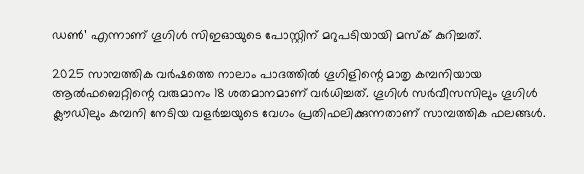ഡൺ’ എന്നാണ് ഗൂഗിൾ സിഇഓയുടെ പോസ്റ്റിന് മറുപടിയായി മസ്‌ക് കുറിച്ചത്.

2025 സാമ്പത്തിക വർഷത്തെ നാലാം പാദത്തിൽ ഗൂഗിളിന്റെ മാതൃ കമ്പനിയായ ആൽഫബെറ്റിന്റെ വരുമാനം 18 ശതമാനമാണ് വർധിച്ചത്. ഗൂഗിൾ സർവീസസിലും ഗൂഗിൾ ക്ലൗഡിലും കമ്പനി നേടിയ വളർച്ചയുടെ വേഗം പ്രതിഫലിക്കുന്നതാണ് സാമ്പത്തിക ഫലങ്ങൾ.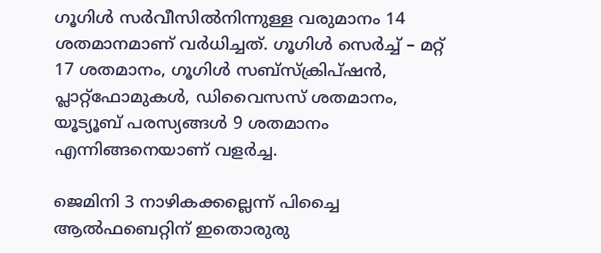ഗൂഗിൾ സർവീസിൽനിന്നുള്ള വരുമാനം 14 ശതമാനമാണ് വർധിച്ചത്. ഗൂഗിൾ സെർച്ച് – മറ്റ് 17 ശതമാനം, ഗൂഗിൾ സബ്‌സ്‌ക്രിപ്ഷൻ, പ്ലാറ്റ്‌ഫോമുകൾ, ഡിവൈസസ് ശതമാനം, യൂട്യൂബ് പരസ്യങ്ങൾ 9 ശതമാനം എന്നിങ്ങനെയാണ് വളർച്ച.

ജെമിനി 3 നാഴികക്കല്ലെന്ന് പിച്ചൈ
ആൽഫബെറ്റിന് ഇതൊരുരു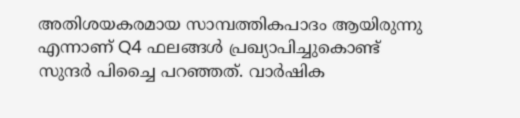അതിശയകരമായ സാമ്പത്തികപാദം ആയിരുന്നു എന്നാണ് Q4 ഫലങ്ങൾ പ്രഖ്യാപിച്ചുകൊണ്ട് സുന്ദർ പിച്ചൈ പറഞ്ഞത്. വാർഷിക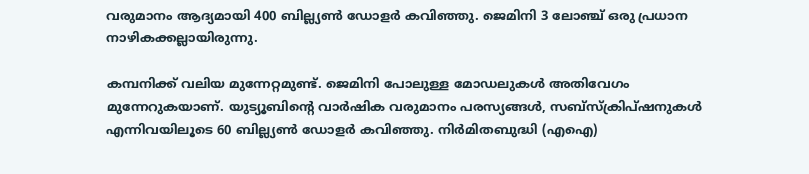വരുമാനം ആദ്യമായി 400 ബില്ല്യൺ ഡോളർ കവിഞ്ഞു. ജെമിനി 3 ലോഞ്ച് ഒരു പ്രധാന നാഴികക്കല്ലായിരുന്നു.

കമ്പനിക്ക് വലിയ മുന്നേറ്റമുണ്ട്. ജെമിനി പോലുള്ള മോഡലുകൾ അതിവേഗം മുന്നേറുകയാണ്. യുട്യൂബിന്റെ വാർഷിക വരുമാനം പരസ്യങ്ങൾ, സബ്‌സ്‌ക്രിപ്ഷനുകൾ എന്നിവയിലൂടെ 60 ബില്ല്യൺ ഡോളർ കവിഞ്ഞു. നിർമിതബുദ്ധി (എഐ)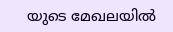യുടെ മേഖലയിൽ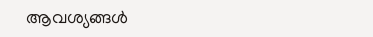ആവശ്യങ്ങൾ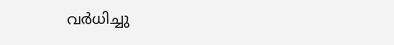വർധിച്ചു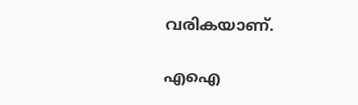വരികയാണ്.

എഐ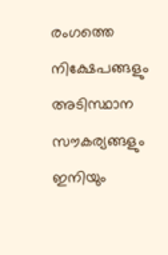രംഗത്തെ നിക്ഷേപങ്ങളും അടിസ്ഥാന സൗകര്യങ്ങളും ഇനിയും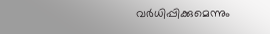വർധിപ്പിക്കുമെന്നും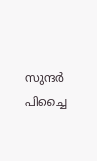സുന്ദർ പിച്ചൈ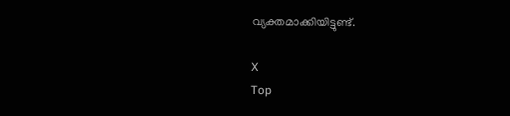വ്യക്തമാക്കിയിട്ടുണ്ട്.

X
Top